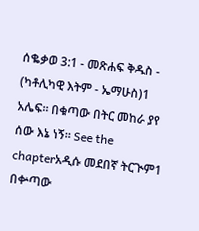ሰቈቃወ 3:1 - መጽሐፍ ቅዱስ - (ካቶሊካዊ እትም - ኤማሁስ)1 አሌፍ። በቁጣው በትር መከራ ያየ ሰው እኔ ነኝ። See the chapterአዲሱ መደበኛ ትርጒም1 በቍጣው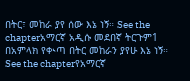በትር፣ መከራ ያየ ሰው እኔ ነኝ። See the chapterአማርኛ አዲሱ መደበኛ ትርጉም1 በአምላክ የቊጣ በትር መከራን ያየሁ እኔ ነኝ። See the chapterየአማርኛ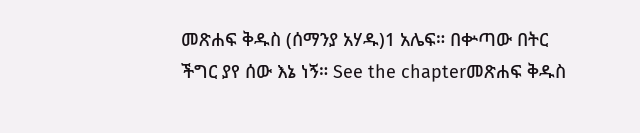መጽሐፍ ቅዱስ (ሰማንያ አሃዱ)1 አሌፍ። በቍጣው በትር ችግር ያየ ሰው እኔ ነኝ። See the chapterመጽሐፍ ቅዱስ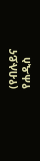(የብሉይና የሐዲስ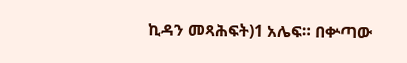ኪዳን መጻሕፍት)1 አሌፍ። በቍጣው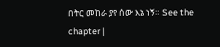በትር መከራ ያየ ሰው እኔ ነኝ። See the chapter |